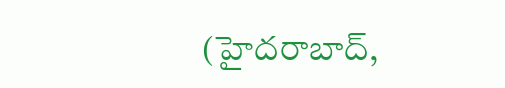(హైదరాబాద్,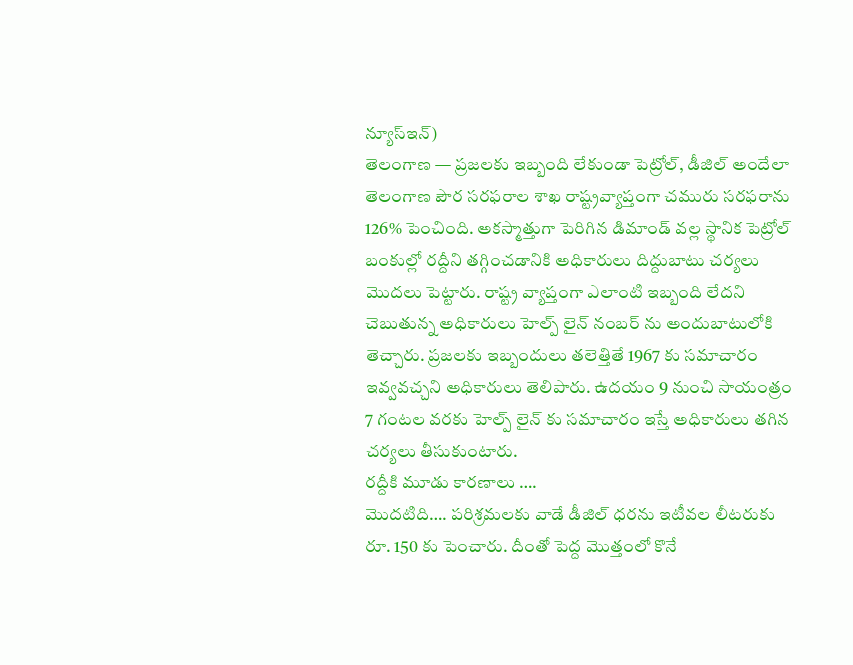న్యూస్ఇన్)
తెలంగాణ — ప్రజలకు ఇబ్బంది లేకుండా పెట్రోల్, డీజిల్ అందేలా తెలంగాణ పౌర సరఫరాల శాఖ రాష్ట్రవ్యాప్తంగా చమురు సరఫరాను 126% పెంచింది. అకస్మాత్తుగా పెరిగిన డిమాండ్ వల్ల స్థానిక పెట్రోల్ బంకుల్లో రద్దీని తగ్గించడానికి అధికారులు దిద్దుబాటు చర్యలు మొదలు పెట్టారు. రాష్ట్ర వ్యాప్తంగా ఎలాంటి ఇబ్బంది లేదని చెబుతున్న అధికారులు హెల్ప్ లైన్ నంబర్ ను అందుబాటులోకి తెచ్చారు. ప్రజలకు ఇబ్బందులు తలెత్తితే 1967 కు సమాచారం ఇవ్వవచ్చని అధికారులు తెలిపారు. ఉదయం 9 నుంచి సాయంత్రం 7 గంటల వరకు హెల్ప్ లైన్ కు సమాచారం ఇస్తే అధికారులు తగిన చర్యలు తీసుకుంటారు.
రద్దీకి మూడు కారణాలు ….
మొదటిది…. పరిశ్రమలకు వాడే డీజిల్ ధరను ఇటీవల లీటరుకు రూ. 150 కు పెంచారు. దీంతో పెద్ద మొత్తంలో కొనే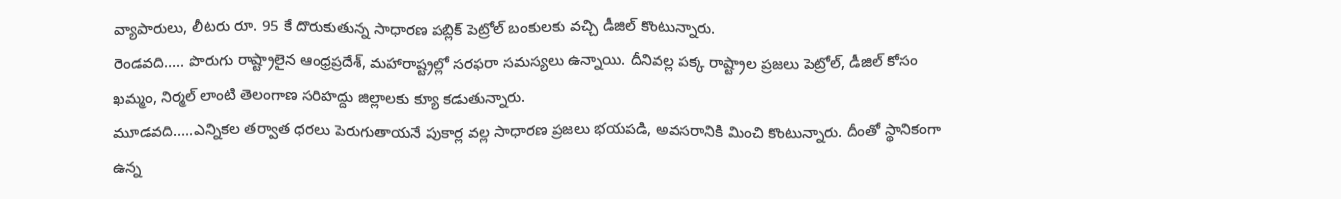వ్యాపారులు, లీటరు రూ. 95 కే దొరుకుతున్న సాధారణ పబ్లిక్ పెట్రోల్ బంకులకు వచ్చి డీజిల్ కొంటున్నారు.
రెండవది….. పొరుగు రాష్ట్రాలైన ఆంధ్రప్రదేశ్, మహారాష్ట్రల్లో సరఫరా సమస్యలు ఉన్నాయి. దీనివల్ల పక్క రాష్ట్రాల ప్రజలు పెట్రోల్, డీజిల్ కోసం ఖమ్మం, నిర్మల్ లాంటి తెలంగాణ సరిహద్దు జిల్లాలకు క్యూ కడుతున్నారు.
మూడవది…..ఎన్నికల తర్వాత ధరలు పెరుగుతాయనే పుకార్ల వల్ల సాధారణ ప్రజలు భయపడి, అవసరానికి మించి కొంటున్నారు. దీంతో స్థానికంగా ఉన్న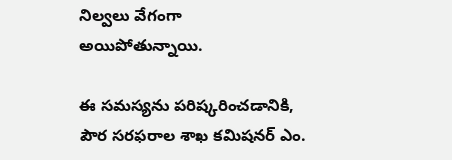నిల్వలు వేగంగా అయిపోతున్నాయి.

ఈ సమస్యను పరిష్కరించడానికి, పౌర సరఫరాల శాఖ కమిషనర్ ఎం.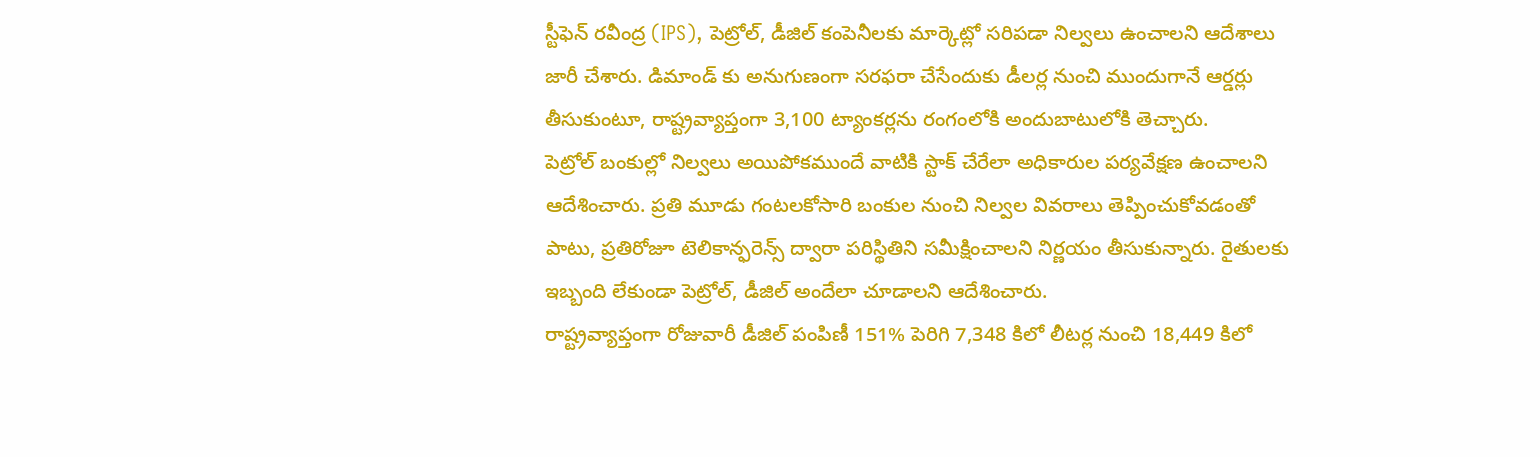స్టీఫెన్ రవీంద్ర (IPS), పెట్రోల్, డీజిల్ కంపెనీలకు మార్కెట్లో సరిపడా నిల్వలు ఉంచాలని ఆదేశాలు జారీ చేశారు. డిమాండ్ కు అనుగుణంగా సరఫరా చేసేందుకు డీలర్ల నుంచి ముందుగానే ఆర్డర్లు తీసుకుంటూ, రాష్ట్రవ్యాప్తంగా 3,100 ట్యాంకర్లను రంగంలోకి అందుబాటులోకి తెచ్చారు.
పెట్రోల్ బంకుల్లో నిల్వలు అయిపోకముందే వాటికి స్టాక్ చేరేలా అధికారుల పర్యవేక్షణ ఉంచాలని ఆదేశించారు. ప్రతి మూడు గంటలకోసారి బంకుల నుంచి నిల్వల వివరాలు తెప్పించుకోవడంతో పాటు, ప్రతిరోజూ టెలికాన్ఫరెన్స్ ద్వారా పరిస్థితిని సమీక్షించాలని నిర్ణయం తీసుకున్నారు. రైతులకు ఇబ్బంది లేకుండా పెట్రోల్, డీజిల్ అందేలా చూడాలని ఆదేశించారు.
రాష్ట్రవ్యాప్తంగా రోజువారీ డీజిల్ పంపిణీ 151% పెరిగి 7,348 కిలో లీటర్ల నుంచి 18,449 కిలో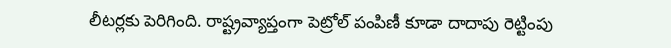లీటర్లకు పెరిగింది. రాష్ట్రవ్యాప్తంగా పెట్రోల్ పంపిణీ కూడా దాదాపు రెట్టింపు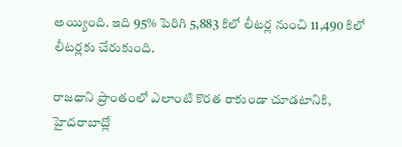అయ్యింది. ఇది 95% పెరిగి 5,883 కిలో లీటర్ల నుంచి 11,490 కిలో లీటర్లకు చేరుకుంది.

రాజధాని ప్రాంతంలో ఎలాంటి కొరత రాకుండా చూడటానికి, హైదరాబాద్లో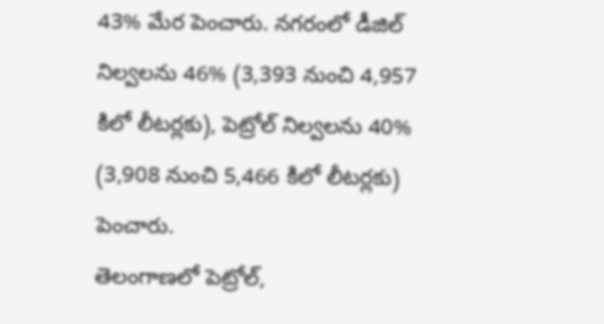43% మేర పెంచారు. నగరంలో డీజిల్ నిల్వలను 46% (3,393 నుంచి 4,957 కిలో లీటర్లకు), పెట్రోల్ నిల్వలను 40% (3,908 నుంచి 5,466 కిలో లీటర్లకు) పెంచారు.
తెలంగాణలో పెట్రోల్,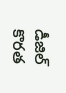డీజిల్ కొరత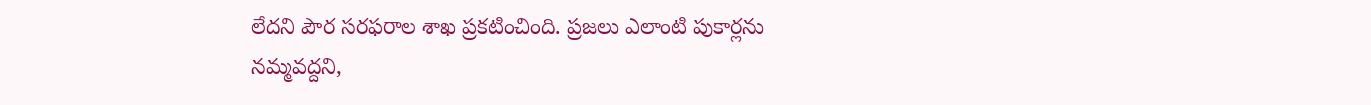లేదని పౌర సరఫరాల శాఖ ప్రకటించింది. ప్రజలు ఎలాంటి పుకార్లను నమ్మవద్దని,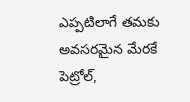ఎప్పటిలాగే తమకు అవసరమైన మేరకే పెట్రోల్,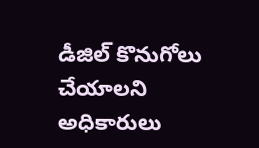డీజిల్ కొనుగోలు చేయాలని అధికారులు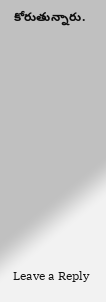కోరుతున్నారు.











Leave a Reply